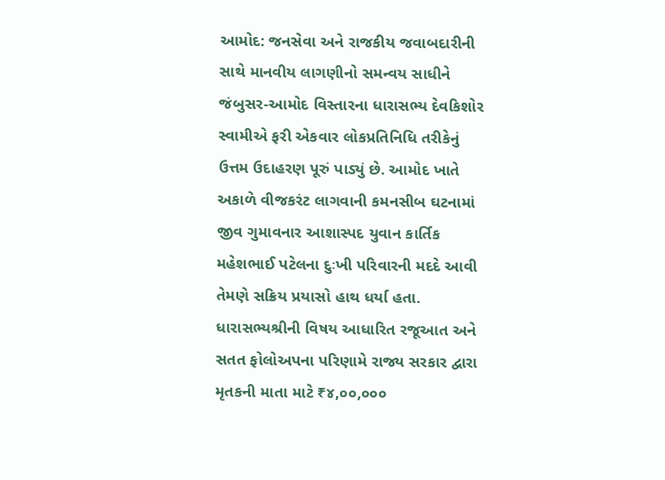આમોદ: જનસેવા અને રાજકીય જવાબદારીની સાથે માનવીય લાગણીનો સમન્વય સાધીને જંબુસર-આમોદ વિસ્તારના ધારાસભ્ય દેવકિશોર સ્વામીએ ફરી એકવાર લોકપ્રતિનિધિ તરીકેનું ઉત્તમ ઉદાહરણ પૂરું પાડ્યું છે. આમોદ ખાતે અકાળે વીજકરંટ લાગવાની કમનસીબ ઘટનામાં જીવ ગુમાવનાર આશાસ્પદ યુવાન કાર્તિક મહેશભાઈ પટેલના દુઃખી પરિવારની મદદે આવી તેમણે સક્રિય પ્રયાસો હાથ ધર્યા હતા.
ધારાસભ્યશ્રીની વિષય આધારિત રજૂઆત અને સતત ફોલોઅપના પરિણામે રાજ્ય સરકાર દ્વારા મૃતકની માતા માટે ₹૪,૦૦,૦૦૦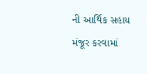ની આર્થિક સહાય મંજૂર કરવામાં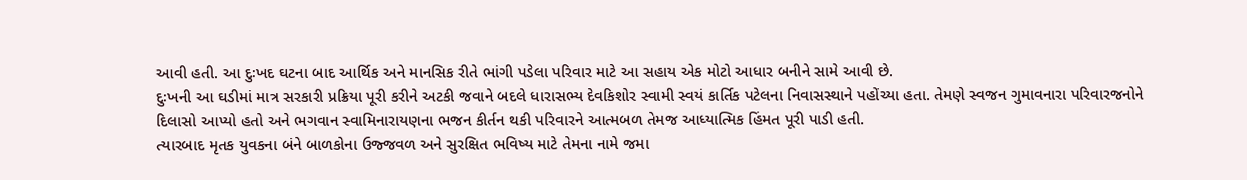આવી હતી. આ દુઃખદ ઘટના બાદ આર્થિક અને માનસિક રીતે ભાંગી પડેલા પરિવાર માટે આ સહાય એક મોટો આધાર બનીને સામે આવી છે.
દુઃખની આ ઘડીમાં માત્ર સરકારી પ્રક્રિયા પૂરી કરીને અટકી જવાને બદલે ધારાસભ્ય દેવકિશોર સ્વામી સ્વયં કાર્તિક પટેલના નિવાસસ્થાને પહોંચ્યા હતા. તેમણે સ્વજન ગુમાવનારા પરિવારજનોને દિલાસો આપ્યો હતો અને ભગવાન સ્વામિનારાયણના ભજન કીર્તન થકી પરિવારને આત્મબળ તેમજ આધ્યાત્મિક હિંમત પૂરી પાડી હતી.
ત્યારબાદ મૃતક યુવકના બંને બાળકોના ઉજ્જવળ અને સુરક્ષિત ભવિષ્ય માટે તેમના નામે જમા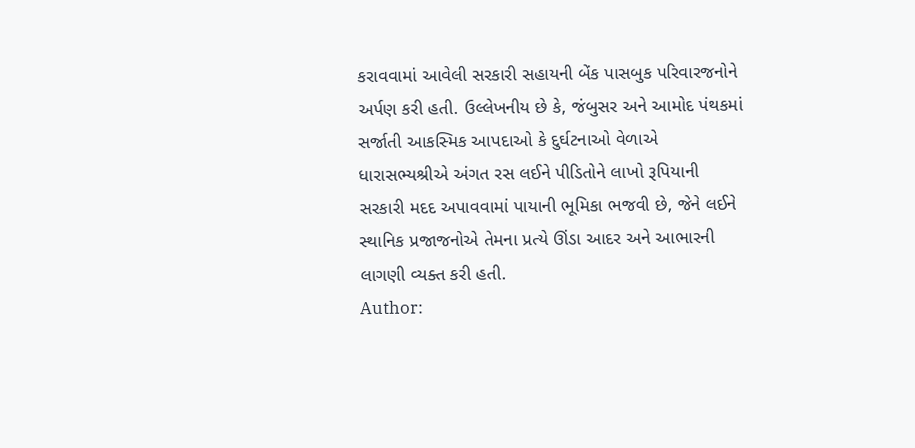કરાવવામાં આવેલી સરકારી સહાયની બેંક પાસબુક પરિવારજનોને અર્પણ કરી હતી. ઉલ્લેખનીય છે કે, જંબુસર અને આમોદ પંથકમાં સર્જાતી આકસ્મિક આપદાઓ કે દુર્ઘટનાઓ વેળાએ ધારાસભ્યશ્રીએ અંગત રસ લઈને પીડિતોને લાખો રૂપિયાની સરકારી મદદ અપાવવામાં પાયાની ભૂમિકા ભજવી છે, જેને લઈને સ્થાનિક પ્રજાજનોએ તેમના પ્રત્યે ઊંડા આદર અને આભારની લાગણી વ્યક્ત કરી હતી.
Author: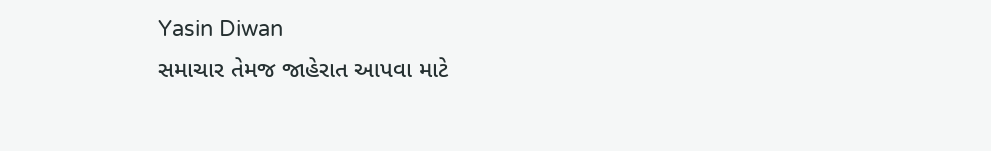Yasin Diwan
સમાચાર તેમજ જાહેરાત આપવા માટે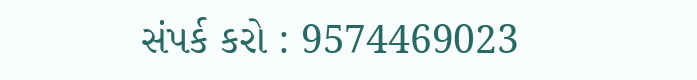સંપર્ક કરો : 9574469023